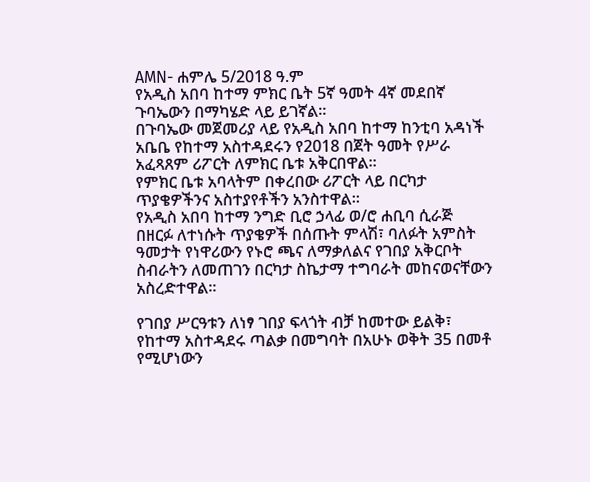AMN- ሐምሌ 5/2018 ዓ.ም
የአዲስ አበባ ከተማ ምክር ቤት 5ኛ ዓመት 4ኛ መደበኛ ጉባኤውን በማካሄድ ላይ ይገኛል።
በጉባኤው መጀመሪያ ላይ የአዲስ አበባ ከተማ ከንቲባ አዳነች አቤቤ የከተማ አስተዳደሩን የ2018 በጀት ዓመት የሥራ አፈጻጸም ሪፖርት ለምክር ቤቱ አቅርበዋል።
የምክር ቤቱ አባላትም በቀረበው ሪፖርት ላይ በርካታ ጥያቄዎችንና አስተያየቶችን አንስተዋል።
የአዲስ አበባ ከተማ ንግድ ቢሮ ኃላፊ ወ/ሮ ሐቢባ ሲራጅ በዘርፉ ለተነሱት ጥያቄዎች በሰጡት ምላሽ፣ ባለፉት አምስት ዓመታት የነዋሪውን የኑሮ ጫና ለማቃለልና የገበያ አቅርቦት ስብራትን ለመጠገን በርካታ ስኬታማ ተግባራት መከናወናቸውን አስረድተዋል።

የገበያ ሥርዓቱን ለነፃ ገበያ ፍላጎት ብቻ ከመተው ይልቅ፣ የከተማ አስተዳደሩ ጣልቃ በመግባት በአሁኑ ወቅት 35 በመቶ የሚሆነውን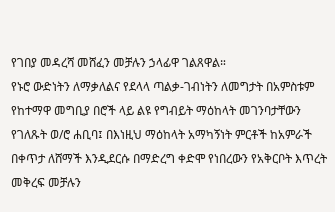የገበያ መዳረሻ መሸፈን መቻሉን ኃላፊዋ ገልጸዋል።
የኑሮ ውድነትን ለማቃለልና የደላላ ጣልቃ-ገብነትን ለመግታት በአምስቱም የከተማዋ መግቢያ በሮች ላይ ልዩ የግብይት ማዕከላት መገንባታቸውን የገለጹት ወ/ሮ ሐቢባ፤ በእነዚህ ማዕከላት አማካኝነት ምርቶች ከአምራች በቀጥታ ለሸማች እንዲደርሱ በማድረግ ቀድሞ የነበረውን የአቅርቦት እጥረት መቅረፍ መቻሉን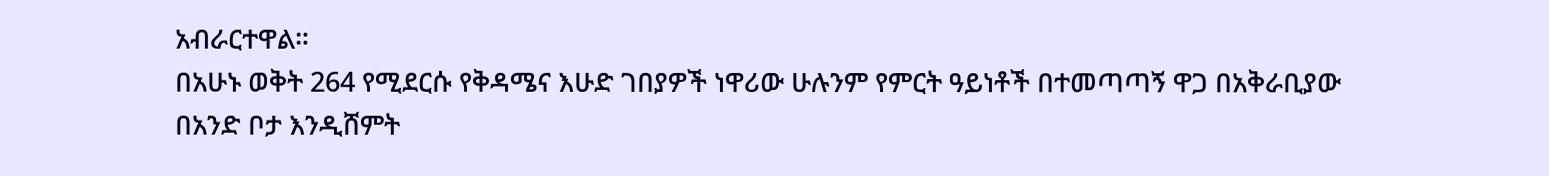አብራርተዋል።
በአሁኑ ወቅት 264 የሚደርሱ የቅዳሜና እሁድ ገበያዎች ነዋሪው ሁሉንም የምርት ዓይነቶች በተመጣጣኝ ዋጋ በአቅራቢያው በአንድ ቦታ እንዲሸምት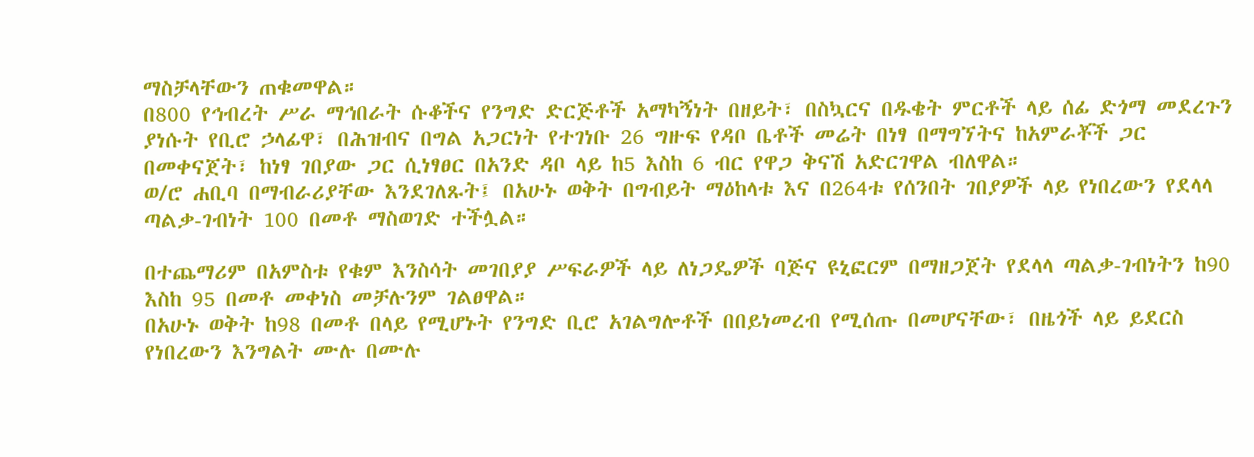ማስቻላቸውን ጠቁመዋል።
በ800 የኅብረት ሥራ ማኅበራት ሱቆችና የንግድ ድርጅቶች አማካኝነት በዘይት፣ በስኳርና በዱቄት ምርቶች ላይ ሰፊ ድጎማ መደረጉን ያነሱት የቢሮ ኃላፊዋ፣ በሕዝብና በግል አጋርነት የተገነቡ 26 ግዙፍ የዳቦ ቤቶች መሬት በነፃ በማግኘትና ከአምራቾች ጋር በመቀናጀት፣ ከነፃ ገበያው ጋር ሲነፃፀር በአንድ ዳቦ ላይ ከ5 እስከ 6 ብር የዋጋ ቅናሽ አድርገዋል ብለዋል።
ወ/ሮ ሐቢባ በማብራሪያቸው እንደገለጹት፤ በአሁኑ ወቅት በግብይት ማዕከላቱ እና በ264ቱ የሰንበት ገበያዎች ላይ የነበረውን የደላላ ጣልቃ-ገብነት 100 በመቶ ማስወገድ ተችሏል።

በተጨማሪም በአምስቱ የቁም እንስሳት መገበያያ ሥፍራዎች ላይ ለነጋዴዎች ባጅና ዩኒፎርም በማዘጋጀት የደላላ ጣልቃ-ገብነትን ከ90 እስከ 95 በመቶ መቀነስ መቻሉንም ገልፀዋል።
በአሁኑ ወቅት ከ98 በመቶ በላይ የሚሆኑት የንግድ ቢሮ አገልግሎቶች በበይነመረብ የሚሰጡ በመሆናቸው፣ በዜጎች ላይ ይደርስ የነበረውን እንግልት ሙሉ በሙሉ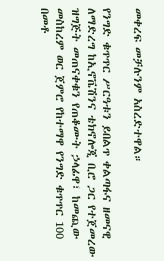መቀረፍ መቻሉንም አስረድተዋል።

የንግድ ቁጥጥር ሥርዓቱን ይበልጥ ቀልጣፋና ዘመናዊ ለማድረግ ከኢኖቬሽንና ቴክኖሎጂ ቢሮ ጋር የተጀመረው ዝግጅት መጠናቀቁን የጠቆሙት ኃላፊዋ፣ ከመጪው መስከረም ወር ጀምሮ የከተማዋ የንግድ ቁጥጥር 100 በመቶ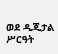ወደ ዲጂታል ሥርዓት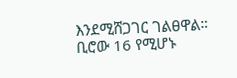እንደሚሸጋገር ገልፀዋል።
ቢሮው 16 የሚሆኑ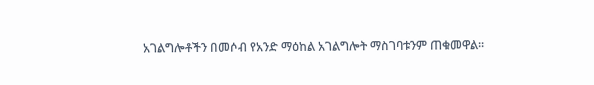አገልግሎቶችን በመሶብ የአንድ ማዕከል አገልግሎት ማስገባቱንም ጠቁመዋል፡፡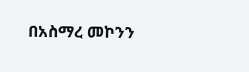በአስማረ መኮንን